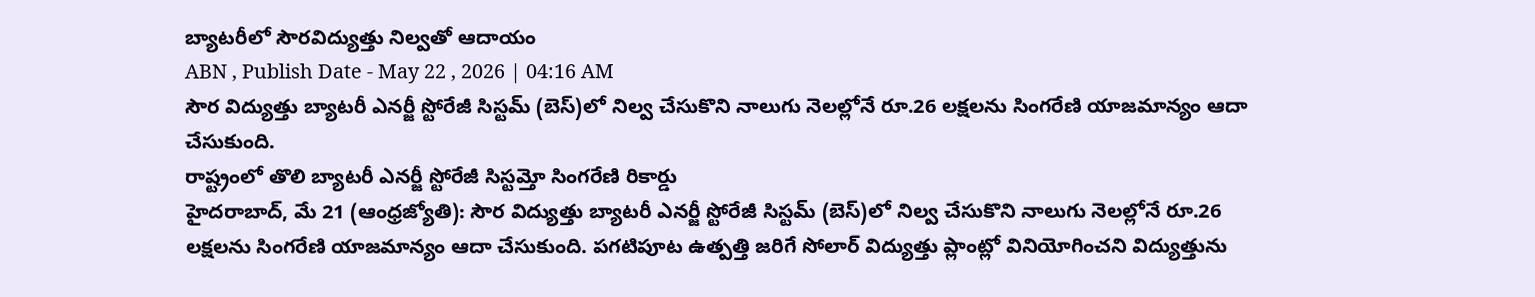బ్యాటరీలో సౌరవిద్యుత్తు నిల్వతో ఆదాయం
ABN , Publish Date - May 22 , 2026 | 04:16 AM
సౌర విద్యుత్తు బ్యాటరీ ఎనర్జీ స్టోరేజీ సిస్టమ్ (బెస్)లో నిల్వ చేసుకొని నాలుగు నెలల్లోనే రూ.26 లక్షలను సింగరేణి యాజమాన్యం ఆదా చేసుకుంది.
రాష్ట్రంలో తొలి బ్యాటరీ ఎనర్జీ స్టోరేజీ సిస్టమ్తో సింగరేణి రికార్డు
హైదరాబాద్, మే 21 (ఆంధ్రజ్యోతి): సౌర విద్యుత్తు బ్యాటరీ ఎనర్జీ స్టోరేజీ సిస్టమ్ (బెస్)లో నిల్వ చేసుకొని నాలుగు నెలల్లోనే రూ.26 లక్షలను సింగరేణి యాజమాన్యం ఆదా చేసుకుంది. పగటిపూట ఉత్పత్తి జరిగే సోలార్ విద్యుత్తు ప్లాంట్లో వినియోగించని విద్యుత్తును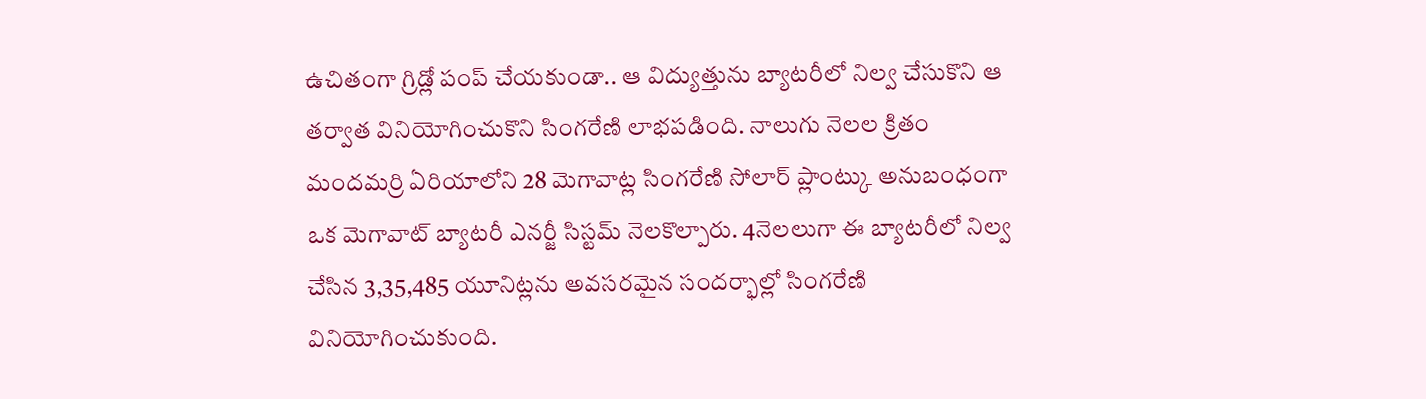ఉచితంగా గ్రిడ్లో పంప్ చేయకుండా.. ఆ విద్యుత్తును బ్యాటరీలో నిల్వ చేసుకొని ఆ తర్వాత వినియోగించుకొని సింగరేణి లాభపడింది. నాలుగు నెలల క్రితం మందమర్రి ఏరియాలోని 28 మెగావాట్ల సింగరేణి సోలార్ ప్లాంట్కు అనుబంధంగా ఒక మెగావాట్ బ్యాటరీ ఎనర్జీ సిస్టమ్ నెలకొల్పారు. 4నెలలుగా ఈ బ్యాటరీలో నిల్వ చేసిన 3,35,485 యూనిట్లను అవసరమైన సందర్భాల్లో సింగరేణి వినియోగించుకుంది.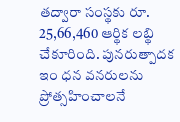తద్వారా సంస్థకు రూ. 25,66,460 ఆర్థిక లబ్థి చేకూరింది. పునరుత్పాదక ఇం ధన వనరులను ప్రోత్సహించాలనే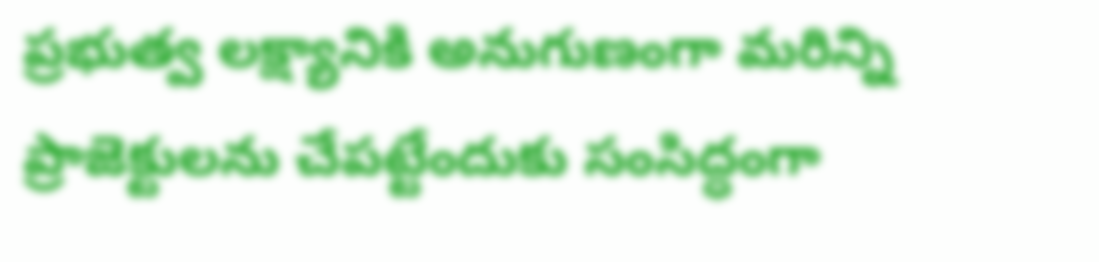ప్రభుత్వ లక్ష్యానికి అనుగుణంగా మరిన్ని ప్రాజెక్టులను చేపట్టేందుకు సంసిద్ధంగా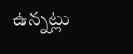ఉన్నట్లు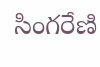సింగరేణి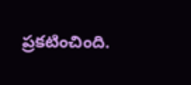ప్రకటించింది.